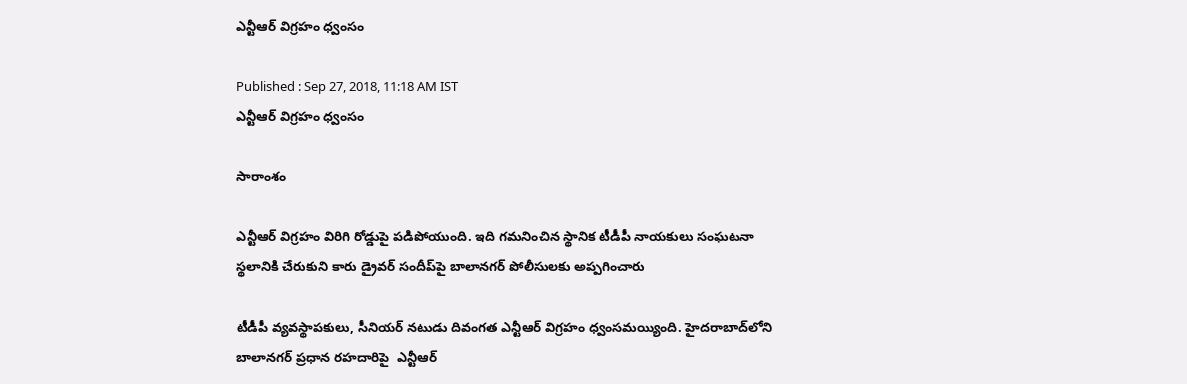ఎన్టీఆర్ విగ్రహం ధ్వంసం

Published : Sep 27, 2018, 11:18 AM IST
ఎన్టీఆర్ విగ్రహం ధ్వంసం

సారాంశం

ఎన్టీఆర్‌ విగ్రహం విరిగి రోడ్డుపై పడిపోయుంది. ఇది గమనించిన స్థానిక టీడీపీ నాయకులు సంఘటనా స్థలానికి చేరుకుని కారు డ్రైవర్‌ సందీప్‌పై బాలానగర్‌ పోలీసులకు అప్పగించారు

టీడీపీ వ్యవస్థాపకులు, సీనియర్ నటుడు దివంగత ఎన్టీఆర్ విగ్రహం ధ్వంసమయ్యింది. హైదరాబాద్‌లోని బాలానగర్‌ ప్రధాన రహదారిపై  ఎన్టీఆర్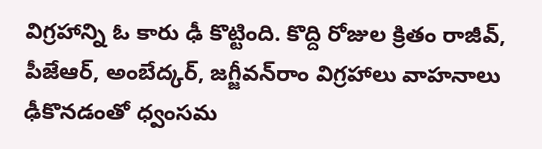విగ్రహాన్ని ఓ కారు ఢీ కొట్టింది. కొద్ది రోజుల క్రితం రాజీవ్‌, పీజేఆర్‌, అంబేద్కర్‌, జగ్జీవన్‌రాం విగ్రహాలు వాహనాలు ఢీకొనడంతో ధ్వంసమ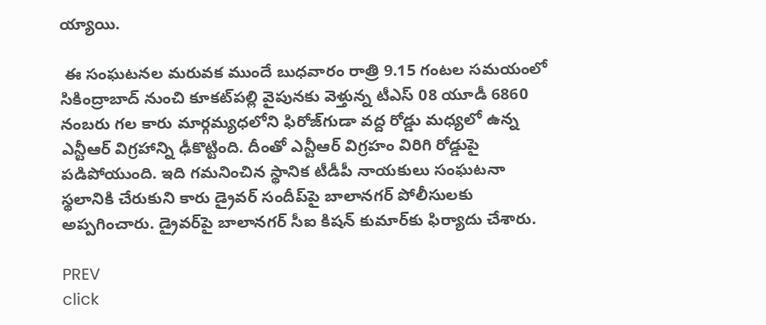య్యాయి.

 ఈ సంఘటనల మరువక ముందే బుధవారం రాత్రి 9.15 గంటల సమయంలో సికింద్రాబాద్‌ నుంచి కూకట్‌పల్లి వైపునకు వెళ్తున్న టీఎస్‌ 08 యూడీ 6860 నంబరు గల కారు మార్గమ్యధలోని ఫిరోజ్‌గుడా వద్ద రోడ్డు మధ్యలో ఉన్న ఎన్టీఆర్‌ విగ్రహాన్ని ఢీకొట్టింది. దీంతో ఎన్టీఆర్‌ విగ్రహం విరిగి రోడ్డుపై పడిపోయుంది. ఇది గమనించిన స్థానిక టీడీపీ నాయకులు సంఘటనా స్థలానికి చేరుకుని కారు డ్రైవర్‌ సందీప్‌పై బాలానగర్‌ పోలీసులకు అప్పగించారు. డ్రైవర్‌పై బాలానగర్‌ సీఐ కిషన్‌ కుమార్‌కు ఫిర్యాదు చేశారు.

PREV
click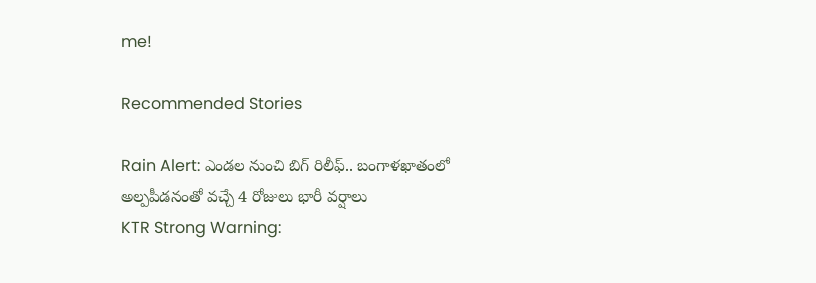me!

Recommended Stories

Rain Alert: ఎండ‌ల నుంచి బిగ్ రిలీఫ్‌.. బంగాళ‌ఖాతంలో అల్ప‌పీడ‌నంతో వచ్చే 4 రోజులు భారీ వ‌ర్షాలు
KTR Strong Warning: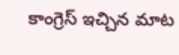కాంగ్రెస్ ఇచ్చిన మాట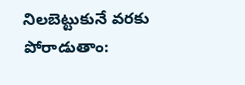నిలబెట్టుకునే వరకు పోరాడుతాం: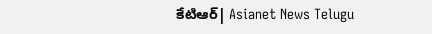కేటిఆర్| Asianet News Telugu